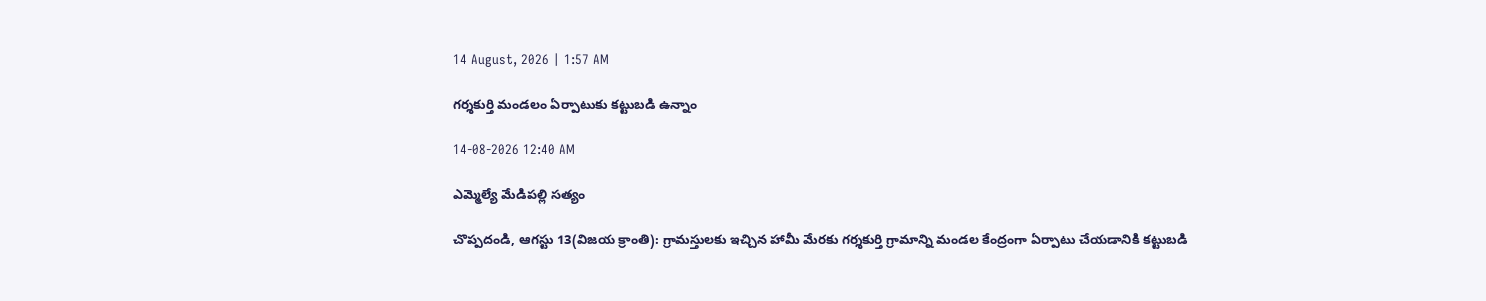14 August, 2026 | 1:57 AM

గర్శకుర్తి మండలం ఏర్పాటుకు కట్టుబడి ఉన్నాం

14-08-2026 12:40 AM

ఎమ్మెల్యే మేడిపల్లి సత్యం

చొప్పదండి, ఆగస్టు 13(విజయ క్రాంతి): గ్రామస్తులకు ఇచ్చిన హామీ మేరకు గర్శకుర్తి గ్రామాన్ని మండల కేంద్రంగా ఏర్పాటు చేయడానికి కట్టుబడి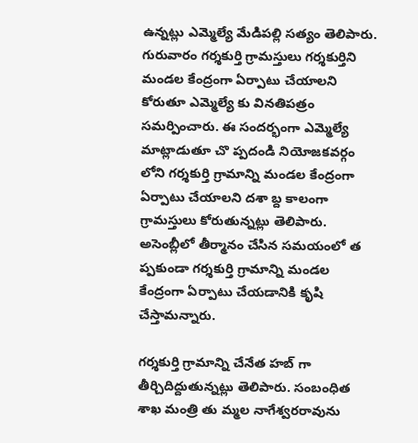ఉన్నట్లు ఎమ్మెల్యే మేడిపల్లి సత్యం తెలిపారు. గురువారం గర్శకుర్తి గ్రామస్తులు గర్శకుర్తిని మండల కేంద్రంగా ఏర్పాటు చేయాలని కోరుతూ ఎమ్మెల్యే కు వినతిపత్రం సమర్పించారు. ఈ సందర్భంగా ఎమ్మెల్యే మాట్లాడుతూ చొ ప్పదండి నియోజకవర్గం లోని గర్శకుర్తి గ్రామాన్ని మండల కేంద్రంగా ఏర్పాటు చేయాలని దశా బ్ద కాలంగా గ్రామస్తులు కోరుతున్నట్లు తెలిపారు. అసెంబ్లీలో తీర్మానం చేసిన సమయంలో త ప్పకుండా గర్శకుర్తి గ్రామాన్ని మండల కేంద్రంగా ఏర్పాటు చేయడానికి కృషి చేస్తామన్నారు.

గర్శకుర్తి గ్రామాన్ని చేనేత హబ్ గా తీర్చిదిద్దుతున్నట్లు తెలిపారు. సంబంధిత శాఖ మంత్రి తు మ్మల నాగేశ్వరరావును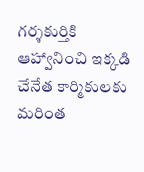గర్శకుర్తికి ఆహ్వానించి ఇక్కడి చేనేత కార్మికులకు మరింత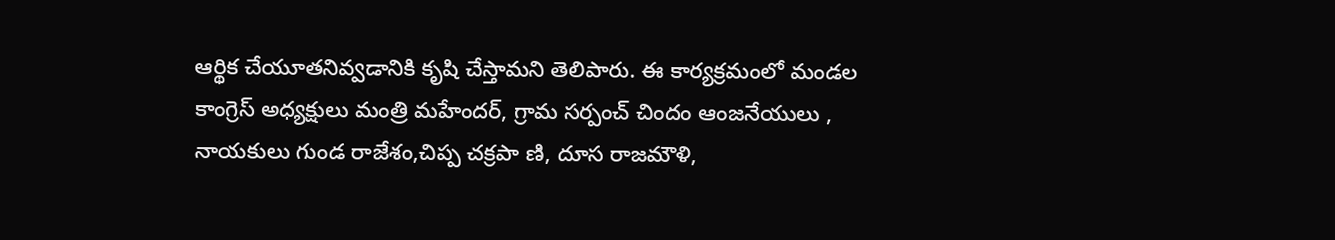ఆర్థిక చేయూతనివ్వడానికి కృషి చేస్తామని తెలిపారు. ఈ కార్యక్రమంలో మండల కాంగ్రెస్ అధ్యక్షులు మంత్రి మహేందర్, గ్రామ సర్పంచ్ చిందం ఆంజనేయులు , నాయకులు గుండ రాజేశం,చిప్ప చక్రపా ణి, దూస రాజమౌళి,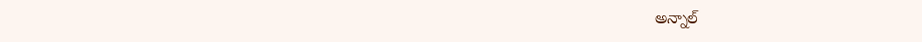అన్నాల్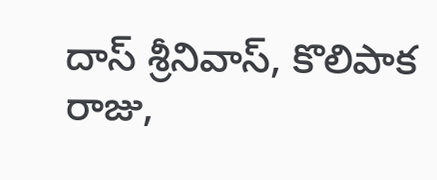దాస్ శ్రీనివాస్, కొలిపాక రాజు,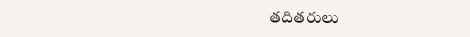తదితరులు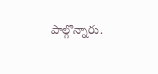పాల్గొన్నారు.